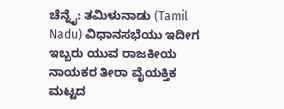ಚೆನ್ನೈ: ತಮಿಳುನಾಡು (Tamil Nadu) ವಿಧಾನಸಭೆಯು ಇದೀಗ ಇಬ್ಬರು ಯುವ ರಾಜಕೀಯ ನಾಯಕರ ತೀರಾ ವೈಯಕ್ತಿಕ ಮಟ್ಟದ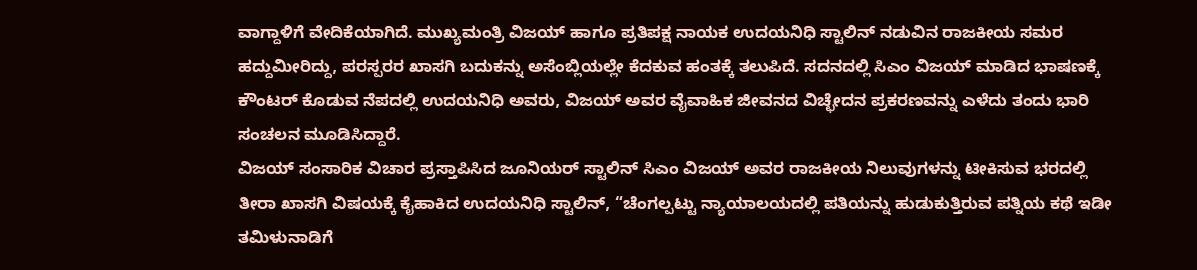ವಾಗ್ದಾಳಿಗೆ ವೇದಿಕೆಯಾಗಿದೆ. ಮುಖ್ಯಮಂತ್ರಿ ವಿಜಯ್ ಹಾಗೂ ಪ್ರತಿಪಕ್ಷ ನಾಯಕ ಉದಯನಿಧಿ ಸ್ಟಾಲಿನ್ ನಡುವಿನ ರಾಜಕೀಯ ಸಮರ ಹದ್ದುಮೀರಿದ್ದು, ಪರಸ್ಪರರ ಖಾಸಗಿ ಬದುಕನ್ನು ಅಸೆಂಬ್ಲಿಯಲ್ಲೇ ಕೆದಕುವ ಹಂತಕ್ಕೆ ತಲುಪಿದೆ. ಸದನದಲ್ಲಿ ಸಿಎಂ ವಿಜಯ್ ಮಾಡಿದ ಭಾಷಣಕ್ಕೆ ಕೌಂಟರ್ ಕೊಡುವ ನೆಪದಲ್ಲಿ ಉದಯನಿಧಿ ಅವರು, ವಿಜಯ್ ಅವರ ವೈವಾಹಿಕ ಜೀವನದ ವಿಚ್ಛೇದನ ಪ್ರಕರಣವನ್ನು ಎಳೆದು ತಂದು ಭಾರಿ ಸಂಚಲನ ಮೂಡಿಸಿದ್ದಾರೆ.
ವಿಜಯ್ ಸಂಸಾರಿಕ ವಿಚಾರ ಪ್ರಸ್ತಾಪಿಸಿದ ಜೂನಿಯರ್ ಸ್ಟಾಲಿನ್ ಸಿಎಂ ವಿಜಯ್ ಅವರ ರಾಜಕೀಯ ನಿಲುವುಗಳನ್ನು ಟೀಕಿಸುವ ಭರದಲ್ಲಿ ತೀರಾ ಖಾಸಗಿ ವಿಷಯಕ್ಕೆ ಕೈಹಾಕಿದ ಉದಯನಿಧಿ ಸ್ಟಾಲಿನ್, “ಚೆಂಗಲ್ಪಟ್ಟು ನ್ಯಾಯಾಲಯದಲ್ಲಿ ಪತಿಯನ್ನು ಹುಡುಕುತ್ತಿರುವ ಪತ್ನಿಯ ಕಥೆ ಇಡೀ ತಮಿಳುನಾಡಿಗೆ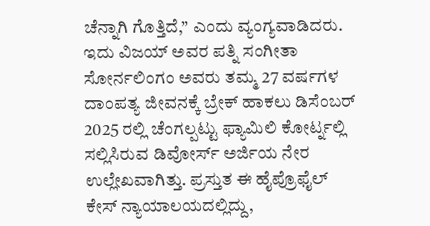ಚೆನ್ನಾಗಿ ಗೊತ್ತಿದೆ,” ಎಂದು ವ್ಯಂಗ್ಯವಾಡಿದರು. ಇದು ವಿಜಯ್ ಅವರ ಪತ್ನಿ ಸಂಗೀತಾ ಸೋರ್ನಲಿಂಗಂ ಅವರು ತಮ್ಮ 27 ವರ್ಷಗಳ ದಾಂಪತ್ಯ ಜೀವನಕ್ಕೆ ಬ್ರೇಕ್ ಹಾಕಲು ಡಿಸೆಂಬರ್ 2025 ರಲ್ಲಿ ಚೆಂಗಲ್ಪಟ್ಟು ಫ್ಯಾಮಿಲಿ ಕೋರ್ಟ್ನಲ್ಲಿ ಸಲ್ಲಿಸಿರುವ ಡಿವೋರ್ಸ್ ಅರ್ಜಿಯ ನೇರ ಉಲ್ಲೇಖವಾಗಿತ್ತು. ಪ್ರಸ್ತುತ ಈ ಹೈಪ್ರೊಫೈಲ್ ಕೇಸ್ ನ್ಯಾಯಾಲಯದಲ್ಲಿದ್ದು,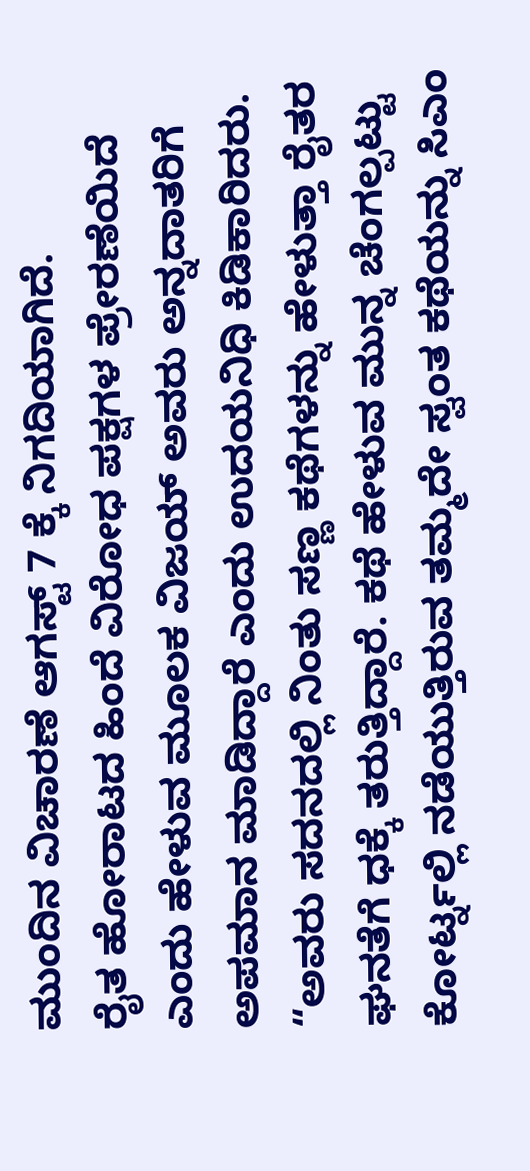ಮುಂದಿನ ವಿಚಾರಣೆ ಆಗಸ್ಟ್ 7 ಕ್ಕೆ ನಿಗದಿಯಾಗಿದೆ.
ರೈತ ಹೋರಾಟದ ಹಿಂದೆ ವಿರೋಧ ಪಕ್ಷಗಳ ಪ್ರೇರಣೆಯಿದೆ ಎಂದು ಹೇಳುವ ಮೂಲಕ ವಿಜಯ್ ಅವರು ಅನ್ನದಾತರಿಗೆ ಅಪಮಾನ ಮಾಡಿದ್ದಾರೆ ಎಂದು ಉದಯನಿಧಿ ಕಿಡಿಕಾರಿದರು. “ಅವರು ಸದನದಲ್ಲಿ ನಿಂತು ಸಣ್ಣ ಕಥೆಗಳನ್ನು ಹೇಳುತ್ತಾ ರೈತರ ಘನತೆಗೆ ಧಕ್ಕೆ ತರುತ್ತಿದ್ದಾರೆ. ಕಥೆ ಹೇಳುವ ಮುನ್ನ ಚೆಂಗಲ್ಪಟ್ಟು ಕೋರ್ಟ್ನಲ್ಲಿ ನಡೆಯುತ್ತಿರುವ ತಮ್ಮದೇ ಸ್ವಂತ ಕಥೆಯನ್ನು ಸಿಎಂ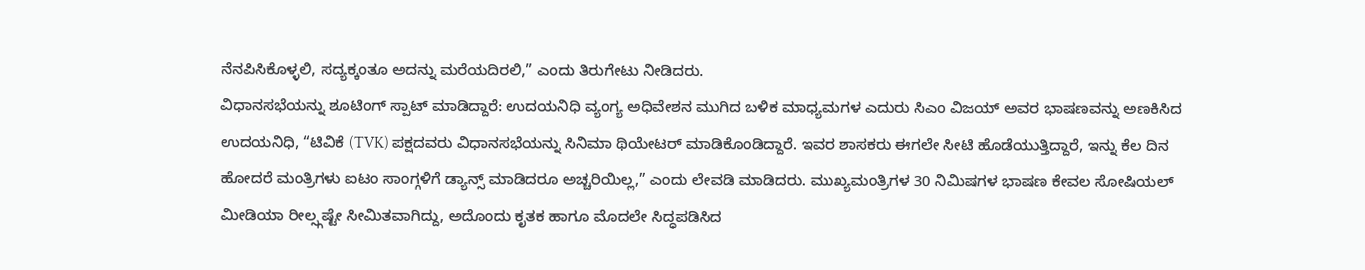ನೆನಪಿಸಿಕೊಳ್ಳಲಿ, ಸದ್ಯಕ್ಕಂತೂ ಅದನ್ನು ಮರೆಯದಿರಲಿ,” ಎಂದು ತಿರುಗೇಟು ನೀಡಿದರು.
ವಿಧಾನಸಭೆಯನ್ನು ಶೂಟಿಂಗ್ ಸ್ಪಾಟ್ ಮಾಡಿದ್ದಾರೆ: ಉದಯನಿಧಿ ವ್ಯಂಗ್ಯ ಅಧಿವೇಶನ ಮುಗಿದ ಬಳಿಕ ಮಾಧ್ಯಮಗಳ ಎದುರು ಸಿಎಂ ವಿಜಯ್ ಅವರ ಭಾಷಣವನ್ನು ಅಣಕಿಸಿದ ಉದಯನಿಧಿ, “ಟಿವಿಕೆ (TVK) ಪಕ್ಷದವರು ವಿಧಾನಸಭೆಯನ್ನು ಸಿನಿಮಾ ಥಿಯೇಟರ್ ಮಾಡಿಕೊಂಡಿದ್ದಾರೆ. ಇವರ ಶಾಸಕರು ಈಗಲೇ ಸೀಟಿ ಹೊಡೆಯುತ್ತಿದ್ದಾರೆ, ಇನ್ನು ಕೆಲ ದಿನ ಹೋದರೆ ಮಂತ್ರಿಗಳು ಐಟಂ ಸಾಂಗ್ಗಳಿಗೆ ಡ್ಯಾನ್ಸ್ ಮಾಡಿದರೂ ಅಚ್ಚರಿಯಿಲ್ಲ,” ಎಂದು ಲೇವಡಿ ಮಾಡಿದರು. ಮುಖ್ಯಮಂತ್ರಿಗಳ 30 ನಿಮಿಷಗಳ ಭಾಷಣ ಕೇವಲ ಸೋಷಿಯಲ್ ಮೀಡಿಯಾ ರೀಲ್ಸ್ಗಷ್ಟೇ ಸೀಮಿತವಾಗಿದ್ದು, ಅದೊಂದು ಕೃತಕ ಹಾಗೂ ಮೊದಲೇ ಸಿದ್ಧಪಡಿಸಿದ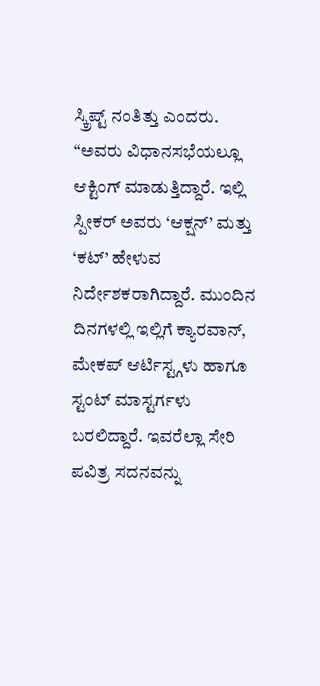ಸ್ಕ್ರಿಪ್ಟ್ ನಂತಿತ್ತು ಎಂದರು.
“ಅವರು ವಿಧಾನಸಭೆಯಲ್ಲೂ ಆಕ್ಟಿಂಗ್ ಮಾಡುತ್ತಿದ್ದಾರೆ. ಇಲ್ಲಿ ಸ್ಪೀಕರ್ ಅವರು ‘ಆಕ್ಷನ್’ ಮತ್ತು ‘ಕಟ್’ ಹೇಳುವ ನಿರ್ದೇಶಕರಾಗಿದ್ದಾರೆ. ಮುಂದಿನ ದಿನಗಳಲ್ಲಿ ಇಲ್ಲಿಗೆ ಕ್ಯಾರವಾನ್, ಮೇಕಪ್ ಆರ್ಟಿಸ್ಟ್ಗಳು ಹಾಗೂ ಸ್ಟಂಟ್ ಮಾಸ್ಟರ್ಗಳು ಬರಲಿದ್ದಾರೆ. ಇವರೆಲ್ಲಾ ಸೇರಿ ಪವಿತ್ರ ಸದನವನ್ನು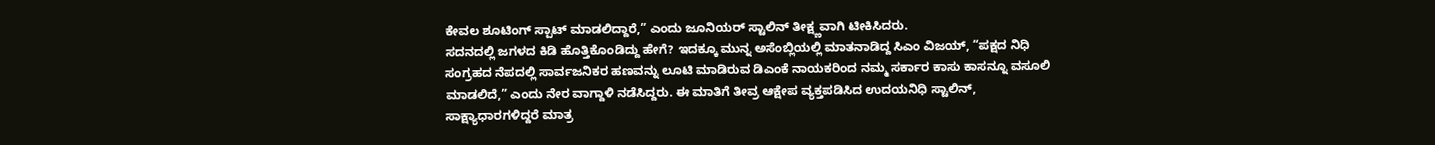ಕೇವಲ ಶೂಟಿಂಗ್ ಸ್ಪಾಟ್ ಮಾಡಲಿದ್ದಾರೆ,” ಎಂದು ಜೂನಿಯರ್ ಸ್ಟಾಲಿನ್ ತೀಕ್ಷ್ಣವಾಗಿ ಟೀಕಿಸಿದರು.
ಸದನದಲ್ಲಿ ಜಗಳದ ಕಿಡಿ ಹೊತ್ತಿಕೊಂಡಿದ್ದು ಹೇಗೆ? ಇದಕ್ಕೂ ಮುನ್ನ ಅಸೆಂಬ್ಲಿಯಲ್ಲಿ ಮಾತನಾಡಿದ್ದ ಸಿಎಂ ವಿಜಯ್, “ಪಕ್ಷದ ನಿಧಿ ಸಂಗ್ರಹದ ನೆಪದಲ್ಲಿ ಸಾರ್ವಜನಿಕರ ಹಣವನ್ನು ಲೂಟಿ ಮಾಡಿರುವ ಡಿಎಂಕೆ ನಾಯಕರಿಂದ ನಮ್ಮ ಸರ್ಕಾರ ಕಾಸು ಕಾಸನ್ನೂ ವಸೂಲಿ ಮಾಡಲಿದೆ,” ಎಂದು ನೇರ ವಾಗ್ದಾಳಿ ನಡೆಸಿದ್ದರು. ಈ ಮಾತಿಗೆ ತೀವ್ರ ಆಕ್ಷೇಪ ವ್ಯಕ್ತಪಡಿಸಿದ ಉದಯನಿಧಿ ಸ್ಟಾಲಿನ್, ಸಾಕ್ಷ್ಯಾಧಾರಗಳಿದ್ದರೆ ಮಾತ್ರ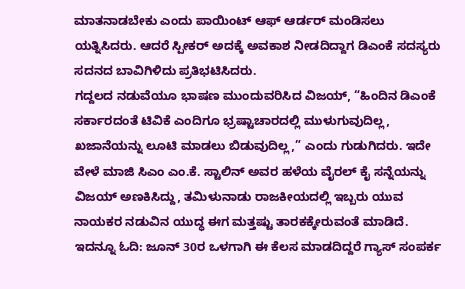ಮಾತನಾಡಬೇಕು ಎಂದು ಪಾಯಿಂಟ್ ಆಫ್ ಆರ್ಡರ್ ಮಂಡಿಸಲು ಯತ್ನಿಸಿದರು. ಆದರೆ ಸ್ಪೀಕರ್ ಅದಕ್ಕೆ ಅವಕಾಶ ನೀಡದಿದ್ದಾಗ ಡಿಎಂಕೆ ಸದಸ್ಯರು ಸದನದ ಬಾವಿಗಿಳಿದು ಪ್ರತಿಭಟಿಸಿದರು.
ಗದ್ದಲದ ನಡುವೆಯೂ ಭಾಷಣ ಮುಂದುವರಿಸಿದ ವಿಜಯ್, “ಹಿಂದಿನ ಡಿಎಂಕೆ ಸರ್ಕಾರದಂತೆ ಟಿವಿಕೆ ಎಂದಿಗೂ ಭ್ರಷ್ಟಾಚಾರದಲ್ಲಿ ಮುಳುಗುವುದಿಲ್ಲ, ಖಜಾನೆಯನ್ನು ಲೂಟಿ ಮಾಡಲು ಬಿಡುವುದಿಲ್ಲ,” ಎಂದು ಗುಡುಗಿದರು. ಇದೇ ವೇಳೆ ಮಾಜಿ ಸಿಎಂ ಎಂ.ಕೆ. ಸ್ಟಾಲಿನ್ ಅವರ ಹಳೆಯ ವೈರಲ್ ಕೈ ಸನ್ನೆಯನ್ನು ವಿಜಯ್ ಅಣಕಿಸಿದ್ದು, ತಮಿಳುನಾಡು ರಾಜಕೀಯದಲ್ಲಿ ಇಬ್ಬರು ಯುವ ನಾಯಕರ ನಡುವಿನ ಯುದ್ಧ ಈಗ ಮತ್ತಷ್ಟು ತಾರಕಕ್ಕೇರುವಂತೆ ಮಾಡಿದೆ.
ಇದನ್ನೂ ಓದಿ: ಜೂನ್ 30ರ ಒಳಗಾಗಿ ಈ ಕೆಲಸ ಮಾಡದಿದ್ದರೆ ಗ್ಯಾಸ್ ಸಂಪರ್ಕ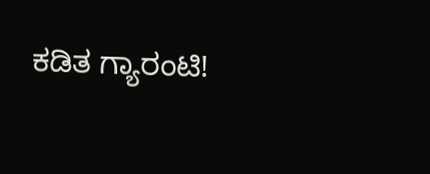ಕಡಿತ ಗ್ಯಾರಂಟಿ!